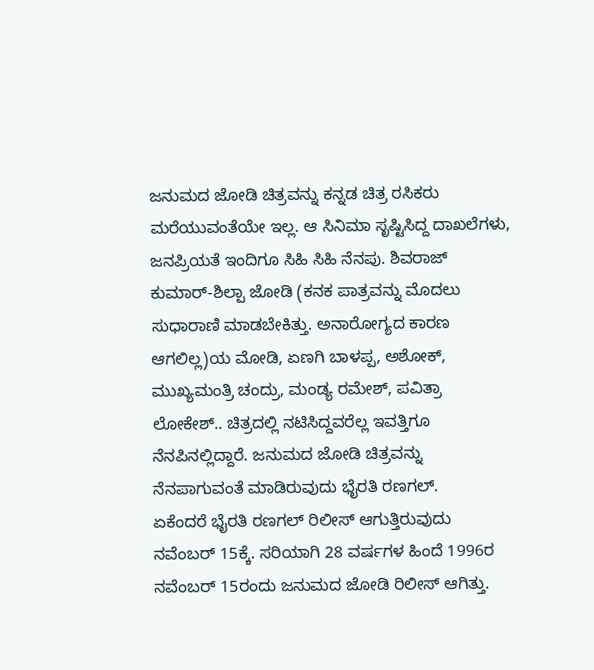ಜನುಮದ ಜೋಡಿ ಚಿತ್ರವನ್ನು ಕನ್ನಡ ಚಿತ್ರ ರಸಿಕರು ಮರೆಯುವಂತೆಯೇ ಇಲ್ಲ. ಆ ಸಿನಿಮಾ ಸೃಷ್ಟಿಸಿದ್ದ ದಾಖಲೆಗಳು, ಜನಪ್ರಿಯತೆ ಇಂದಿಗೂ ಸಿಹಿ ಸಿಹಿ ನೆನಪು. ಶಿವರಾಜ್ ಕುಮಾರ್-ಶಿಲ್ಪಾ ಜೋಡಿ (ಕನಕ ಪಾತ್ರವನ್ನು ಮೊದಲು ಸುಧಾರಾಣಿ ಮಾಡಬೇಕಿತ್ತು. ಅನಾರೋಗ್ಯದ ಕಾರಣ ಆಗಲಿಲ್ಲ)ಯ ಮೋಡಿ, ಏಣಗಿ ಬಾಳಪ್ಪ, ಅಶೋಕ್, ಮುಖ್ಯಮಂತ್ರಿ ಚಂದ್ರು, ಮಂಡ್ಯ ರಮೇಶ್, ಪವಿತ್ರಾ ಲೋಕೇಶ್.. ಚಿತ್ರದಲ್ಲಿ ನಟಿಸಿದ್ದವರೆಲ್ಲ ಇವತ್ತಿಗೂ ನೆನಪಿನಲ್ಲಿದ್ದಾರೆ. ಜನುಮದ ಜೋಡಿ ಚಿತ್ರವನ್ನು ನೆನಪಾಗುವಂತೆ ಮಾಡಿರುವುದು ಭೈರತಿ ರಣಗಲ್.
ಏಕೆಂದರೆ ಭೈರತಿ ರಣಗಲ್ ರಿಲೀಸ್ ಆಗುತ್ತಿರುವುದು ನವೆಂಬರ್ 15ಕ್ಕೆ. ಸರಿಯಾಗಿ 28 ವರ್ಷಗಳ ಹಿಂದೆ 1996ರ ನವೆಂಬರ್ 15ರಂದು ಜನುಮದ ಜೋಡಿ ರಿಲೀಸ್ ಆಗಿತ್ತು.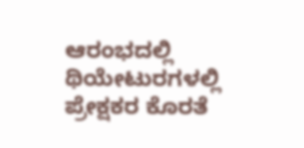ಆರಂಭದಲ್ಲಿ ಥಿಯೇಟುರಗಳಲ್ಲಿ ಪ್ರೇಕ್ಷಕರ ಕೊರತೆ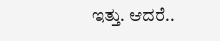ಇತ್ತು. ಆದರೆ..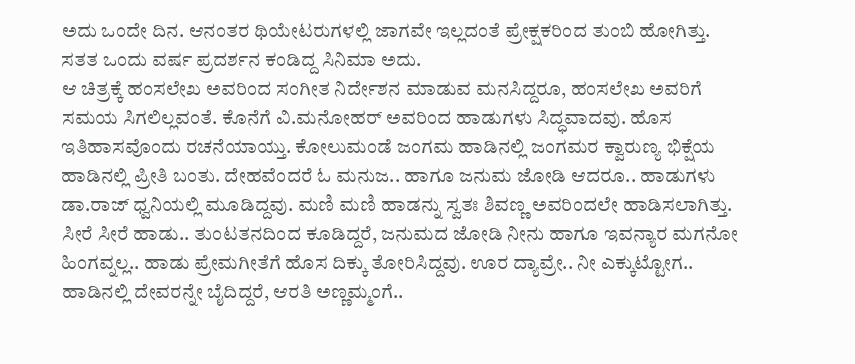ಅದು ಒಂದೇ ದಿನ. ಆನಂತರ ಥಿಯೇಟರುಗಳಲ್ಲಿ ಜಾಗವೇ ಇಲ್ಲದಂತೆ ಪ್ರೇಕ್ಷಕರಿಂದ ತುಂಬಿ ಹೋಗಿತ್ತು. ಸತತ ಒಂದು ವರ್ಷ ಪ್ರದರ್ಶನ ಕಂಡಿದ್ದ ಸಿನಿಮಾ ಅದು.
ಆ ಚಿತ್ರಕ್ಕೆ ಹಂಸಲೇಖ ಅವರಿಂದ ಸಂಗೀತ ನಿರ್ದೇಶನ ಮಾಡುವ ಮನಸಿದ್ದರೂ, ಹಂಸಲೇಖ ಅವರಿಗೆ ಸಮಯ ಸಿಗಲಿಲ್ಲವಂತೆ. ಕೊನೆಗೆ ವಿ.ಮನೋಹರ್ ಅವರಿಂದ ಹಾಡುಗಳು ಸಿದ್ಧವಾದವು. ಹೊಸ ಇತಿಹಾಸವೊಂದು ರಚನೆಯಾಯ್ತು. ಕೋಲುಮಂಡೆ ಜಂಗಮ ಹಾಡಿನಲ್ಲಿ ಜಂಗಮರ ಕ್ವಾರುಣ್ಯ ಭಿಕ್ಷೆಯ ಹಾಡಿನಲ್ಲಿ ಪ್ರೀತಿ ಬಂತು. ದೇಹವೆಂದರೆ ಓ ಮನುಜ.. ಹಾಗೂ ಜನುಮ ಜೋಡಿ ಆದರೂ.. ಹಾಡುಗಳು ಡಾ.ರಾಜ್ ಧ್ವನಿಯಲ್ಲಿ ಮೂಡಿದ್ದವು. ಮಣಿ ಮಣಿ ಹಾಡನ್ನು ಸ್ವತಃ ಶಿವಣ್ಣ ಅವರಿಂದಲೇ ಹಾಡಿಸಲಾಗಿತ್ತು. ಸೀರೆ ಸೀರೆ ಹಾಡು.. ತುಂಟತನದಿಂದ ಕೂಡಿದ್ದರೆ, ಜನುಮದ ಜೋಡಿ ನೀನು ಹಾಗೂ ಇವನ್ಯಾರ ಮಗನೋ ಹಿಂಗವ್ನಲ್ಲ.. ಹಾಡು ಪ್ರೇಮಗೀತೆಗೆ ಹೊಸ ದಿಕ್ಕು ತೋರಿಸಿದ್ದವು. ಊರ ದ್ಯಾವ್ರೇ.. ನೀ ಎಕ್ಕುಟ್ಟೋಗ.. ಹಾಡಿನಲ್ಲಿ ದೇವರನ್ನೇ ಬೈದಿದ್ದರೆ, ಆರತಿ ಅಣ್ಣಮ್ಮಂಗೆ..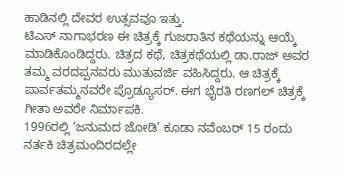ಹಾಡಿನಲ್ಲಿ ದೇವರ ಉತ್ಸವವೂ ಇತ್ತು.
ಟಿಎಸ್ ನಾಗಾಭರಣ ಈ ಚಿತ್ರಕ್ಕೆ ಗುಜರಾತಿನ ಕಥೆಯನ್ನು ಆಯ್ಕೆ ಮಾಡಿಕೊಂಡಿದ್ದರು. ಚಿತ್ರದ ಕಥೆ, ಚಿತ್ರಕಥೆಯಲ್ಲಿ ಡಾ.ರಾಜ್ ಅವರ ತಮ್ಮ ವರದಪ್ಪನವರು ಮುತುವರ್ಜಿ ವಹಿಸಿದ್ದರು. ಆ ಚಿತ್ರಕ್ಕೆ ಪಾರ್ವತಮ್ಮನವರೇ ಪ್ರೊಡ್ಯೂಸರ್. ಈಗ ಭೈರತಿ ರಣಗಲ್ ಚಿತ್ರಕ್ಕೆ ಗೀತಾ ಅವರೇ ನಿರ್ಮಾಪಕಿ.
1996ರಲ್ಲಿ ‘ಜನುಮದ ಜೋಡಿ’ ಕೂಡಾ ನವೆಂಬರ್ 15 ರಂದು ನರ್ತಕಿ ಚಿತ್ರಮಂದಿರದಲ್ಲೇ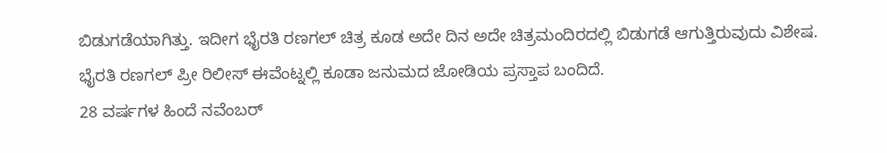ಬಿಡುಗಡೆಯಾಗಿತ್ತು. ಇದೀಗ ಭೈರತಿ ರಣಗಲ್ ಚಿತ್ರ ಕೂಡ ಅದೇ ದಿನ ಅದೇ ಚಿತ್ರಮಂದಿರದಲ್ಲಿ ಬಿಡುಗಡೆ ಆಗುತ್ತಿರುವುದು ವಿಶೇಷ. ಭೈರತಿ ರಣಗಲ್ ಪ್ರೀ ರಿಲೀಸ್ ಈವೆಂಟ್ನಲ್ಲಿ ಕೂಡಾ ಜನುಮದ ಜೋಡಿಯ ಪ್ರಸ್ತಾಪ ಬಂದಿದೆ.
28 ವರ್ಷಗಳ ಹಿಂದೆ ನವೆಂಬರ್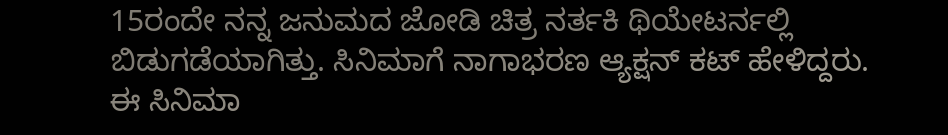15ರಂದೇ ನನ್ನ ಜನುಮದ ಜೋಡಿ ಚಿತ್ರ ನರ್ತಕಿ ಥಿಯೇಟರ್ನಲ್ಲಿ ಬಿಡುಗಡೆಯಾಗಿತ್ತು. ಸಿನಿಮಾಗೆ ನಾಗಾಭರಣ ಆ್ಯಕ್ಷನ್ ಕಟ್ ಹೇಳಿದ್ದರು. ಈ ಸಿನಿಮಾ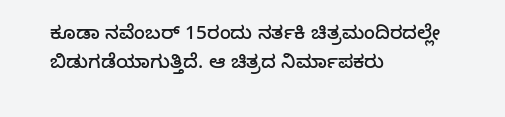ಕೂಡಾ ನವೆಂಬರ್ 15ರಂದು ನರ್ತಕಿ ಚಿತ್ರಮಂದಿರದಲ್ಲೇ ಬಿಡುಗಡೆಯಾಗುತ್ತಿದೆ. ಆ ಚಿತ್ರದ ನಿರ್ಮಾಪಕರು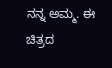ನನ್ನ ಅಮ್ಮ. ಈ ಚಿತ್ರದ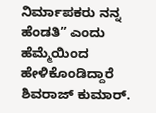ನಿರ್ಮಾಪಕರು ನನ್ನ ಹೆಂಡತಿ” ಎಂದು ಹೆಮ್ಮೆಯಿಂದ ಹೇಳಿಕೊಂಡಿದ್ದಾರೆ ಶಿವರಾಜ್ ಕುಮಾರ್.